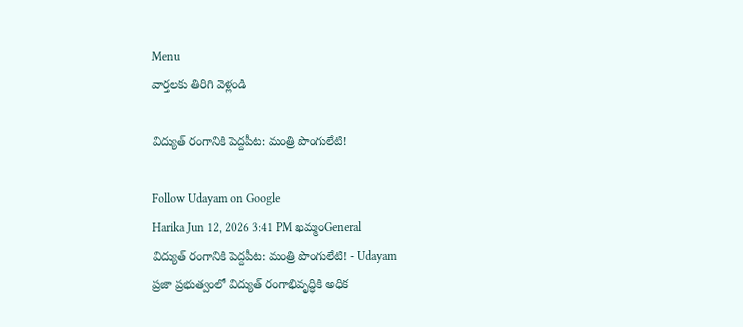Menu
వార్తలకు తిరిగి వెళ్లండి

విద్యుత్ రంగానికి పెద్దపీట: మంత్రి పొంగులేటి!

Follow Udayam on Google
Harika Jun 12, 2026 3:41 PM ఖమ్మంGeneral
విద్యుత్ రంగానికి పెద్దపీట: మంత్రి పొంగులేటి! - Udayam
ప్రజా ప్రభుత్వంలో విద్యుత్ రంగాభివృద్ధికి అధిక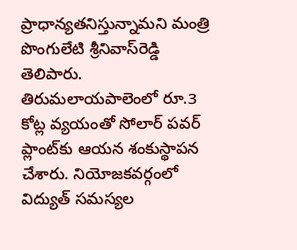ప్రాధాన్యతనిస్తున్నామని మంత్రి పొంగులేటి శ్రీనివాస్‌రెడ్డి తెలిపారు. తిరుమలాయపాలెంలో రూ.3 కోట్ల వ్యయంతో సోలార్ పవర్ ప్లాంట్‌కు ఆయన శంకుస్థాపన చేశారు. నియోజకవర్గంలో విద్యుత్ సమస్యల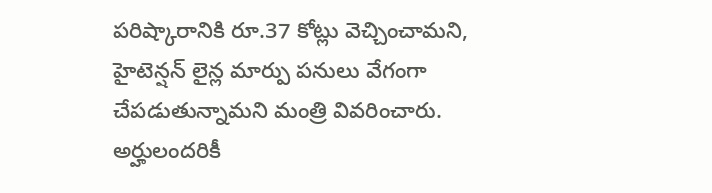పరిష్కారానికి రూ.37 కోట్లు వెచ్చించామని, హైటెన్షన్ లైన్ల మార్పు పనులు వేగంగా చేపడుతున్నామని మంత్రి వివరించారు. అర్హులందరికీ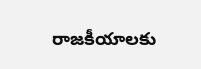రాజకీయాలకు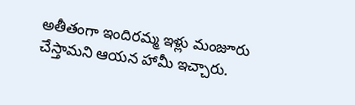అతీతంగా ఇందిరమ్మ ఇళ్లు మంజూరు చేస్తామని ఆయన హామీ ఇచ్చారు.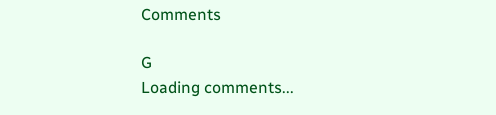Comments

G
Loading comments...